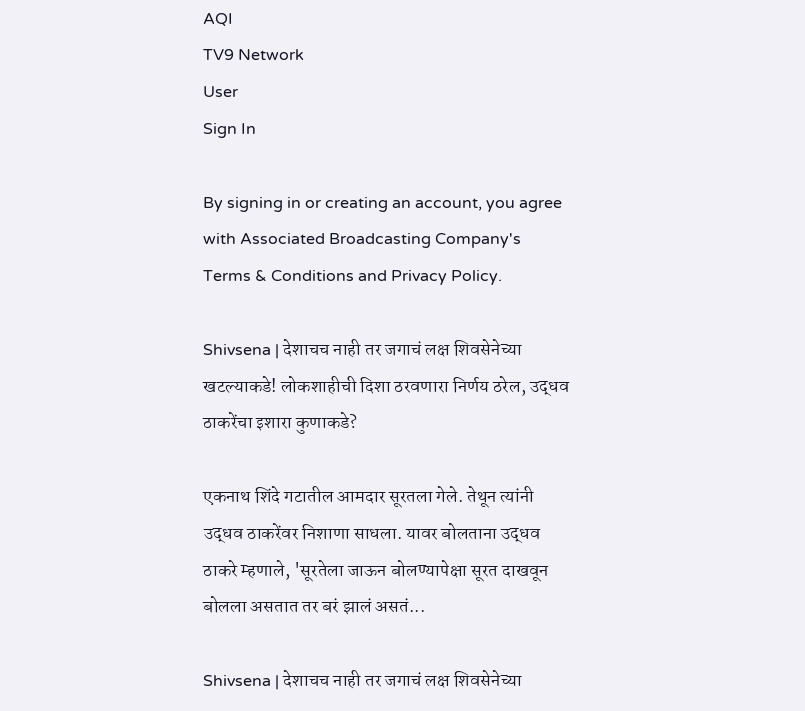AQI
TV9 Network
User
Sign In

By signing in or creating an account, you agree with Associated Broadcasting Company's Terms & Conditions and Privacy Policy.

Shivsena | देशाचच नाही तर जगाचं लक्ष शिवसेनेच्या खटल्याकडे! लोकशाहीची दिशा ठरवणारा निर्णय ठरेल, उद्धव ठाकरेंचा इशारा कुणाकडे?

एकनाथ शिंदे गटातील आमदार सूरतला गेले. तेथून त्यांनी उद्धव ठाकरेंवर निशाणा साधला. यावर बोलताना उद्धव ठाकरे म्हणाले, 'सूरतेला जाऊन बोलण्यापेक्षा सूरत दाखवून बोलला असतात तर बरं झालं असतं...

Shivsena | देशाचच नाही तर जगाचं लक्ष शिवसेनेच्या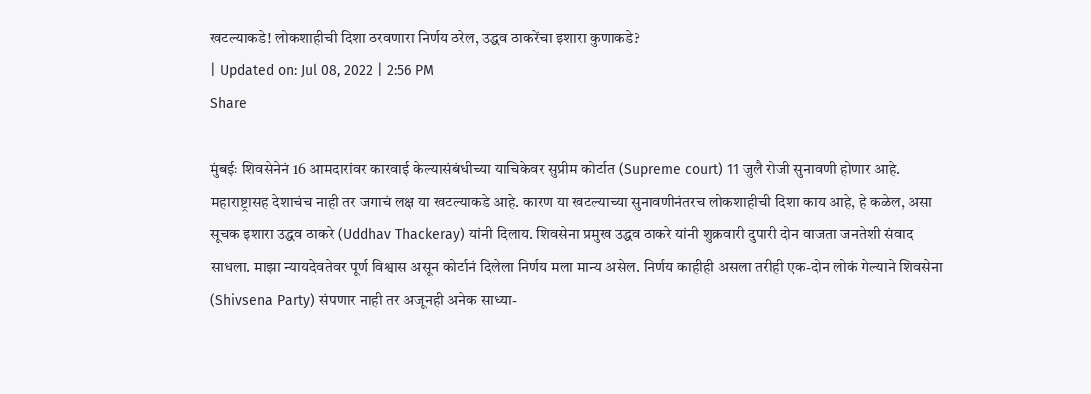खटल्याकडे! लोकशाहीची दिशा ठरवणारा निर्णय ठरेल, उद्धव ठाकरेंचा इशारा कुणाकडे?
| Updated on: Jul 08, 2022 | 2:56 PM
Share

मुंबईः शिवसेनेनं 16 आमदारांवर कारवाई केल्यासंबंधीच्या याचिकेवर सुप्रीम कोर्टात (Supreme court) 11 जुलै रोजी सुनावणी होणार आहे. महाराष्ट्रासह देशाचंच नाही तर जगाचं लक्ष या खटल्याकडे आहे. कारण या खटल्याच्या सुनावणीनंतरच लोकशाहीची दिशा काय आहे, हे कळेल, असा सूचक इशारा उद्धव ठाकरे (Uddhav Thackeray) यांनी दिलाय. शिवसेना प्रमुख उद्धव ठाकरे यांनी शुक्रवारी दुपारी दोन वाजता जनतेशी संवाद साधला. माझा न्यायदेवतेवर पूर्ण विश्वास असून कोर्टानं दिलेला निर्णय मला मान्य असेल. निर्णय काहीही असला तरीही एक-दोन लोकं गेल्याने शिवसेना (Shivsena Party) संपणार नाही तर अजूनही अनेक साध्या-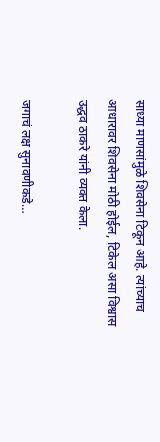साध्या माणसांमुळे शिवसेना टिकून आहे. त्यांच्याच आधारावर शिवसेना मोठी होईल, टिकेल असा विश्वास उद्धव ठाकरे यांनी व्यक्त केला.

जगाचं लक्ष सुनावणीकडे…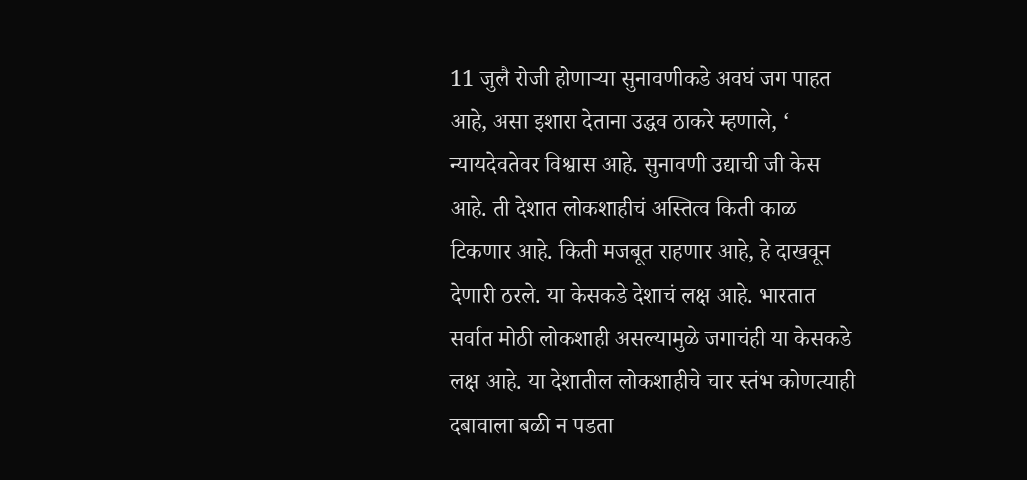11 जुलै रोजी होणाऱ्या सुनावणीकडे अवघं जग पाहत आहे, असा इशारा देताना उद्धव ठाकरे म्हणाले, ‘ न्यायदेवतेवर विश्वास आहे. सुनावणी उद्याची जी केस आहे. ती देशात लोकशाहीचं अस्तित्व किती काळ टिकणार आहे. किती मजबूत राहणार आहे, हे दाखवून देणारी ठरले. या केसकडे देशाचं लक्ष आहे. भारतात सर्वात मोठी लोकशाही असल्यामुळे जगाचंही या केसकडे लक्ष आहे. या देशातील लोकशाहीचे चार स्तंभ कोणत्याही दबावाला बळी न पडता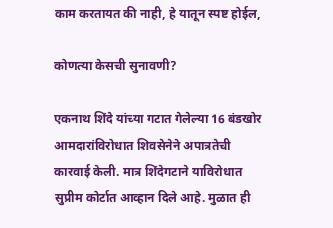काम करतायत की नाही, हे यातून स्पष्ट होईल,

कोणत्या केसची सुनावणी?

एकनाथ शिंदे यांच्या गटात गेलेल्या 16 बंडखोर आमदारांविरोधात शिवसेनेने अपात्रतेची कारवाई केली. मात्र शिंदेगटाने याविरोधात सुप्रीम कोर्टात आव्हान दिले आहे. मुळात ही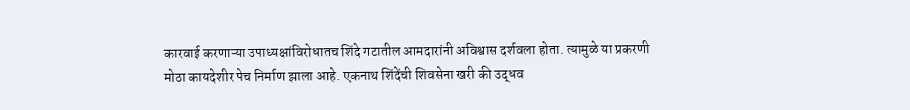कारवाई करणाऱ्या उपाध्यक्षांविरोधातच शिंदे गटातील आमदारांनी अविश्वास दर्शवला होता. त्यामुळे या प्रकरणी मोठा कायदेशीर पेच निर्माण झाला आहे. एकनाथ शिंदेंची शिवसेना खरी की उद्धव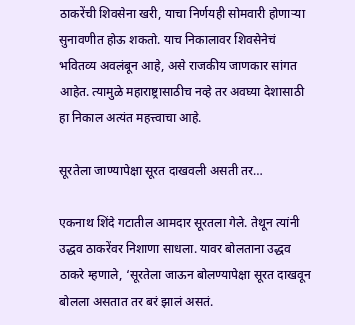ठाकरेंची शिवसेना खरी, याचा निर्णयही सोमवारी होणाऱ्या सुनावणीत होऊ शकतो. याच निकालावर शिवसेनेचं भवितव्य अवलंबून आहे, असे राजकीय जाणकार सांगत आहेत. त्यामुळे महाराष्ट्रासाठीच नव्हे तर अवघ्या देशासाठी हा निकाल अत्यंत महत्त्वाचा आहे.

सूरतेला जाण्यापेक्षा सूरत दाखवली असती तर…

एकनाथ शिंदे गटातील आमदार सूरतला गेले. तेथून त्यांनी उद्धव ठाकरेंवर निशाणा साधला. यावर बोलताना उद्धव ठाकरे म्हणाले, ‘सूरतेला जाऊन बोलण्यापेक्षा सूरत दाखवून बोलला असतात तर बरं झालं असतं.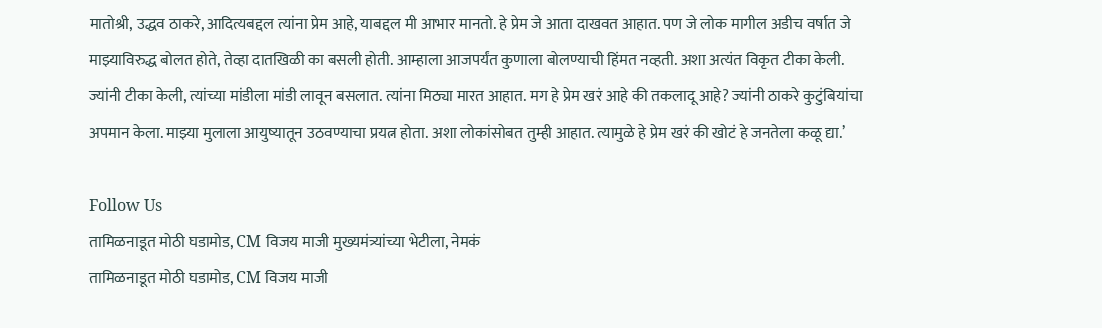मातोश्री, उद्धव ठाकरे, आदित्यबद्दल त्यांना प्रेम आहे, याबद्दल मी आभार मानतो. हे प्रेम जे आता दाखवत आहात. पण जे लोक मागील अडीच वर्षात जे माझ्याविरुद्ध बोलत होते, तेव्हा दातखिळी का बसली होती. आम्हाला आजपर्यंत कुणाला बोलण्याची हिंमत नव्हती. अशा अत्यंत विकृत टीका केली. ज्यांनी टीका केली, त्यांच्या मांडीला मांडी लावून बसलात. त्यांना मिठ्या मारत आहात. मग हे प्रेम खरं आहे की तकलादू आहे? ज्यांनी ठाकरे कुटुंबियांचा अपमान केला. माझ्या मुलाला आयुष्यातून उठवण्याचा प्रयत्न होता. अशा लोकांसोबत तुम्ही आहात. त्यामुळे हे प्रेम खरं की खोटं हे जनतेला कळू द्या.’

Follow Us
तामिळनाडूत मोठी घडामोड, CM विजय माजी मुख्यमंत्र्यांच्या भेटीला, नेमकं
तामिळनाडूत मोठी घडामोड, CM विजय माजी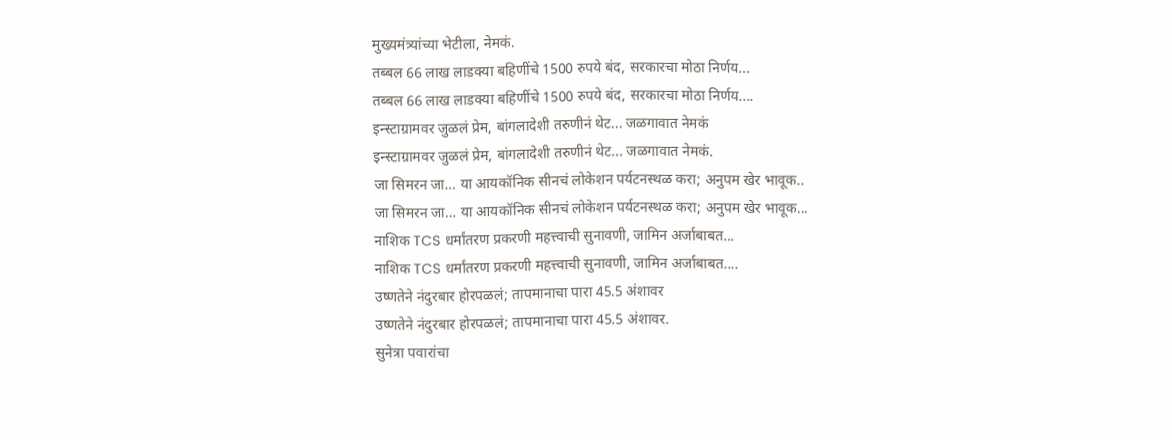मुख्यमंत्र्यांच्या भेटीला, नेमकं.
तब्बल 66 लाख लाडक्या बहिणींचे 1500 रुपये बंद, सरकारचा मोठा निर्णय...
तब्बल 66 लाख लाडक्या बहिणींचे 1500 रुपये बंद, सरकारचा मोठा निर्णय....
इन्स्टाग्रामवर जुळलं प्रेम, बांगलादेशी तरुणीनं थेट... जळगावात नेमकं
इन्स्टाग्रामवर जुळलं प्रेम, बांगलादेशी तरुणीनं थेट... जळगावात नेमकं.
जा सिमरन जा… या आयकॉनिक सीनचं लोकेशन पर्यटनस्थळ करा; अनुपम खेर भावूक..
जा सिमरन जा… या आयकॉनिक सीनचं लोकेशन पर्यटनस्थळ करा; अनुपम खेर भावूक...
नाशिक TCS धर्मांतरण प्रकरणी महत्त्वाची सुनावणी, जामिन अर्जाबाबत...
नाशिक TCS धर्मांतरण प्रकरणी महत्त्वाची सुनावणी, जामिन अर्जाबाबत....
उष्णतेने नंदुरबार होरपळलं; तापमानाचा पारा 45.5 अंशावर
उष्णतेने नंदुरबार होरपळलं; तापमानाचा पारा 45.5 अंशावर.
सुनेत्रा पवारांचा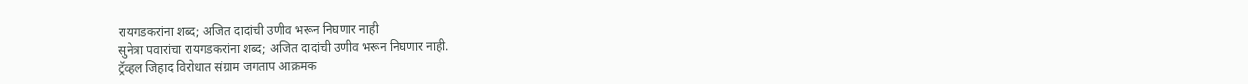रायगडकरांना शब्द; अजित दादांची उणीव भरून निघणार नाही
सुनेत्रा पवारांचा रायगडकरांना शब्द; अजित दादांची उणीव भरून निघणार नाही.
ट्रॅव्हल जिहाद विरोधात संग्राम जगताप आक्रमक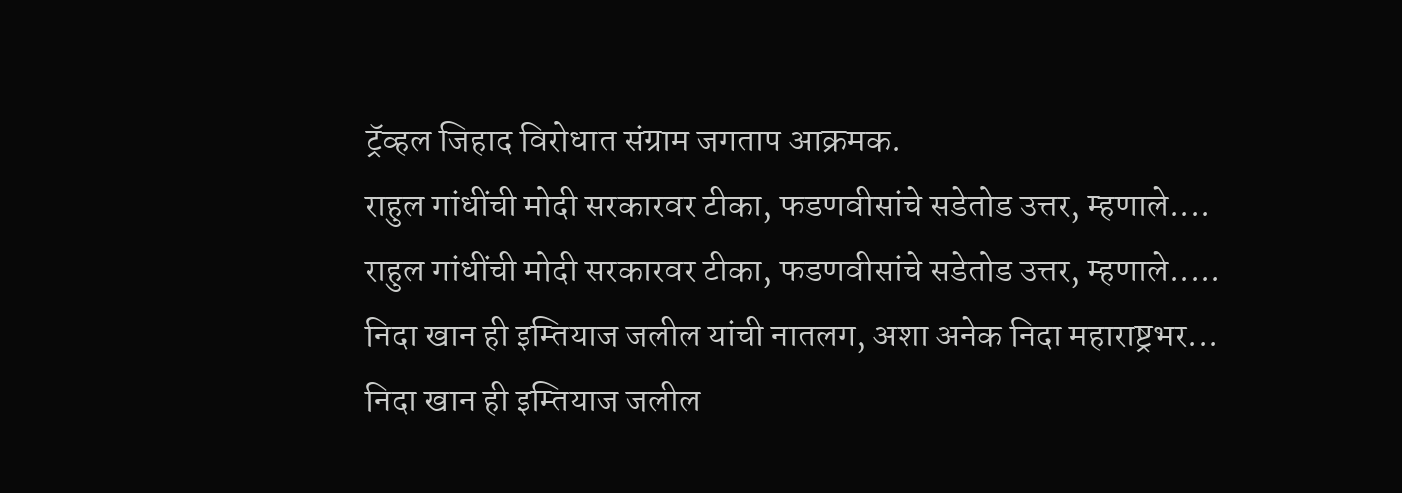ट्रॅव्हल जिहाद विरोधात संग्राम जगताप आक्रमक.
राहुल गांधींची मोदी सरकारवर टीका, फडणवीसांचे सडेतोड उत्तर, म्हणाले....
राहुल गांधींची मोदी सरकारवर टीका, फडणवीसांचे सडेतोड उत्तर, म्हणाले.....
निदा खान ही इम्तियाज जलील यांची नातलग, अशा अनेक निदा महाराष्ट्रभर...
निदा खान ही इम्तियाज जलील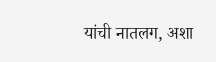यांची नातलग, अशा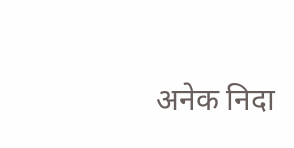अनेक निदा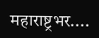महाराष्ट्रभर....